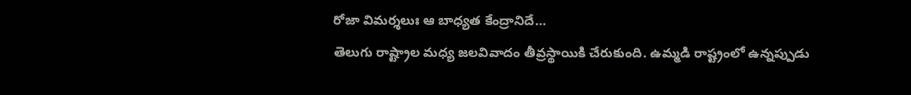రోజా విమర్శలుః ఆ బాధ్యత కేంద్రానిదే…
తెలుగు రాష్ట్రాల మధ్య జలవివాదం తీవ్రస్థాయికి చేరుకుంది. ఉమ్మడి రాష్ట్రంలో ఉన్నప్పుడు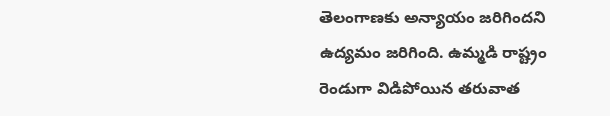తెలంగాణకు అన్యాయం జరిగిందని ఉద్యమం జరిగింది. ఉమ్మడి రాష్ట్రం రెండుగా విడిపోయిన తరువాత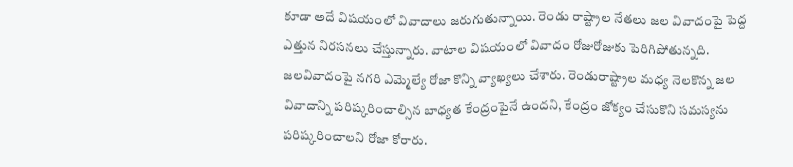కూడా అదే విషయంలో వివాదాలు జరుగుతున్నాయి. రెండు రాష్ట్రాల నేతలు జల వివాదంపై పెద్ద ఎత్తున నిరసనలు చేస్తున్నారు. వాటాల విషయంలో వివాదం రోజురోజుకు పెరిగిపోతున్నది. జలవివాదంపై నగరి ఎమ్మెల్యే రోజా కొన్ని వ్యాఖ్యలు చేశారు. రెండురాష్ట్రాల మధ్య నెలకొన్న జల వివాదాన్ని పరిష్కరించాల్సిన బాధ్యత కేంద్రంపైనే ఉందని, కేంద్రం జోక్యం చేసుకొని సమస్యను పరిష్కరించాలని రోజా కోరారు.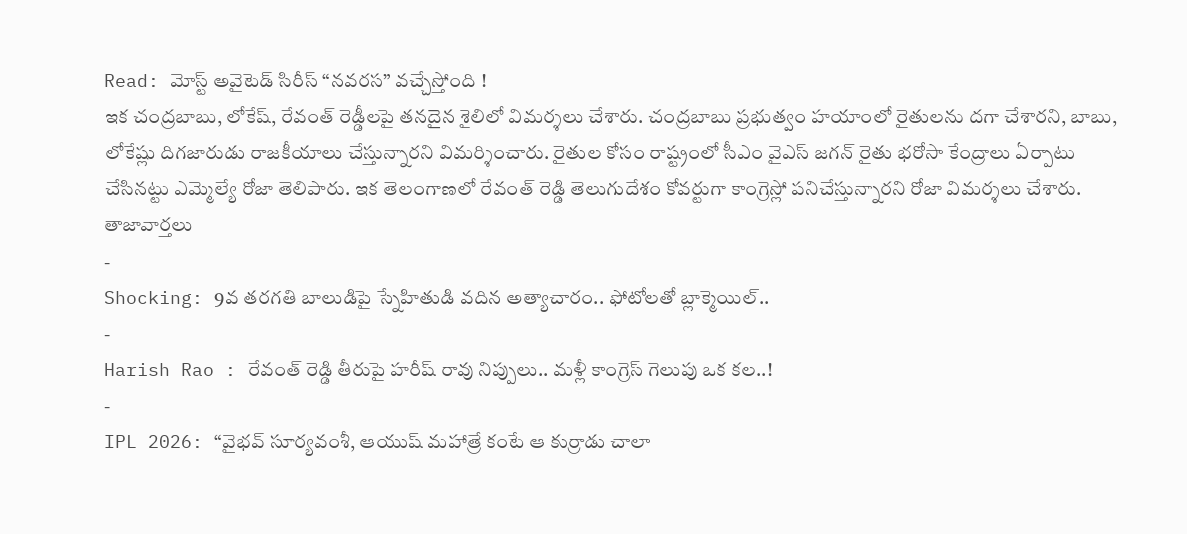Read: మోస్ట్ అవైటెడ్ సిరీస్ “నవరస” వచ్చేస్తోంది !
ఇక చంద్రబాబు, లోకేష్, రేవంత్ రెడ్డీలపై తనదైన శైలిలో విమర్శలు చేశారు. చంద్రబాబు ప్రభుత్వం హయాంలో రైతులను దగా చేశారని, బాబు, లోకేష్లు దిగజారుడు రాజకీయాలు చేస్తున్నారని విమర్శించారు. రైతుల కోసం రాష్ట్రంలో సీఎం వైఎస్ జగన్ రైతు భరోసా కేంద్రాలు ఏర్పాటు చేసినట్టు ఎమ్మెల్యే రోజా తెలిపారు. ఇక తెలంగాణలో రేవంత్ రెడ్డి తెలుగుదేశం కోవర్టుగా కాంగ్రెస్లో పనిచేస్తున్నారని రోజా విమర్శలు చేశారు.
తాజావార్తలు
-
Shocking: 9వ తరగతి బాలుడిపై స్నేహితుడి వదిన అత్యాచారం.. ఫోటోలతో బ్లాక్మెయిల్..
-
Harish Rao : రేవంత్ రెడ్డి తీరుపై హరీష్ రావు నిప్పులు.. మళ్లీ కాంగ్రెస్ గెలుపు ఒక కల..!
-
IPL 2026: “వైభవ్ సూర్యవంశీ, ఆయుష్ మహాత్రే కంటే ఆ కుర్రాడు చాలా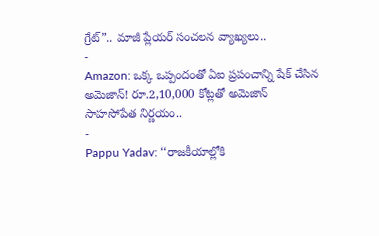గ్రేట్”.. మాజీ ప్లేయర్ సంచలన వ్యాఖ్యలు..
-
Amazon: ఒక్క ఒప్పందంతో ఏఐ ప్రపంచాన్ని షేక్ చేసిన అమెజాన్! రూ.2,10,000 కోట్లతో అమెజాన్ సాహసోపేత నిర్ణయం..
-
Pappu Yadav: ‘‘రాజకీయాల్లోకి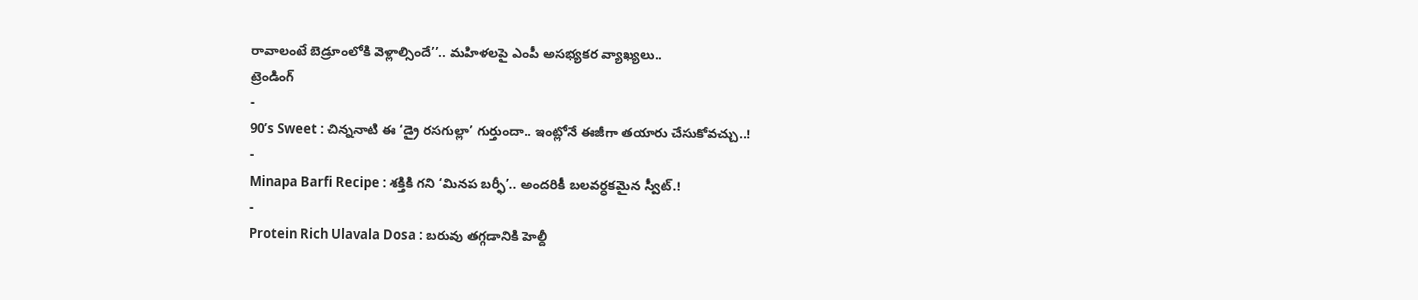రావాలంటే బెడ్రూంలోకి వెళ్లాల్సిందే’’.. మహిళలపై ఎంపీ అసభ్యకర వ్యాఖ్యలు..
ట్రెండింగ్
-
90’s Sweet : చిన్ననాటి ఈ ‘డ్రై రసగుల్లా’ గుర్తుందా.. ఇంట్లోనే ఈజీగా తయారు చేసుకోవచ్చు..!
-
Minapa Barfi Recipe : శక్తికి గని ‘మినప బర్ఫీ’.. అందరికీ బలవర్ధకమైన స్వీట్.!
-
Protein Rich Ulavala Dosa : బరువు తగ్గడానికి హెల్దీ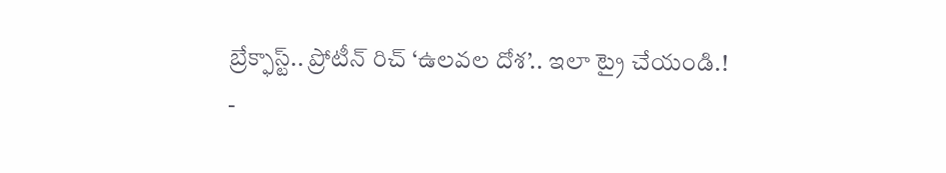బ్రేక్ఫాస్ట్.. ప్రోటీన్ రిచ్ ‘ఉలవల దోశ’.. ఇలా ట్రై చేయండి.!
-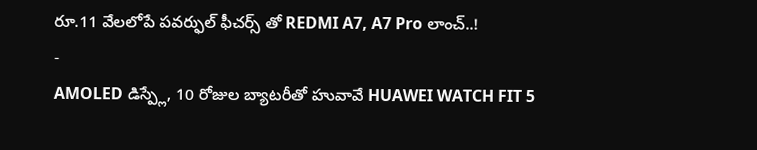రూ.11 వేలలోపే పవర్ఫుల్ ఫీచర్స్ తో REDMI A7, A7 Pro లాంచ్..!
-
AMOLED డిస్ప్లే, 10 రోజుల బ్యాటరీతో హువావే HUAWEI WATCH FIT 5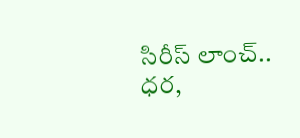సిరీస్ లాంచ్.. ధర,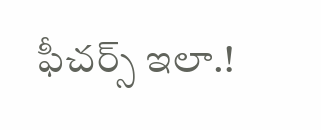ఫీచర్స్ ఇలా.!